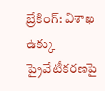బ్రేకింగ్: విశాఖ ఉక్కు ప్రైవేటీకరణపై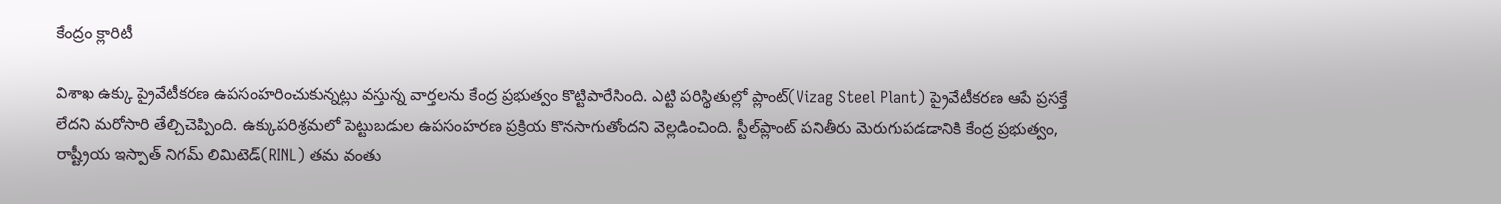కేంద్రం క్లారిటీ

విశాఖ ఉక్కు ప్రైవేటీకరణ ఉపసంహరించుకున్నట్లు వస్తున్న వార్తలను కేంద్ర ప్రభుత్వం కొట్టిపారేసింది. ఎట్టి పరిస్థితుల్లో ప్లాంట్(Vizag Steel Plant) ప్రైవేటీకరణ ఆపే ప్రసక్తే లేదని మరోసారి తేల్చిచెప్పింది. ఉక్కుపరిశ్రమలో పెట్టుబడుల ఉపసంహరణ ప్రక్రియ కొనసాగుతోందని వెల్లడించింది. స్టీల్‌ప్లాంట్‌ పనితీరు మెరుగుపడడానికి కేంద్ర ప్రభుత్వం, రాష్ట్రీయ ఇస్పాత్‌ నిగమ్‌ లిమిటెడ్‌(RINL) తమ వంతు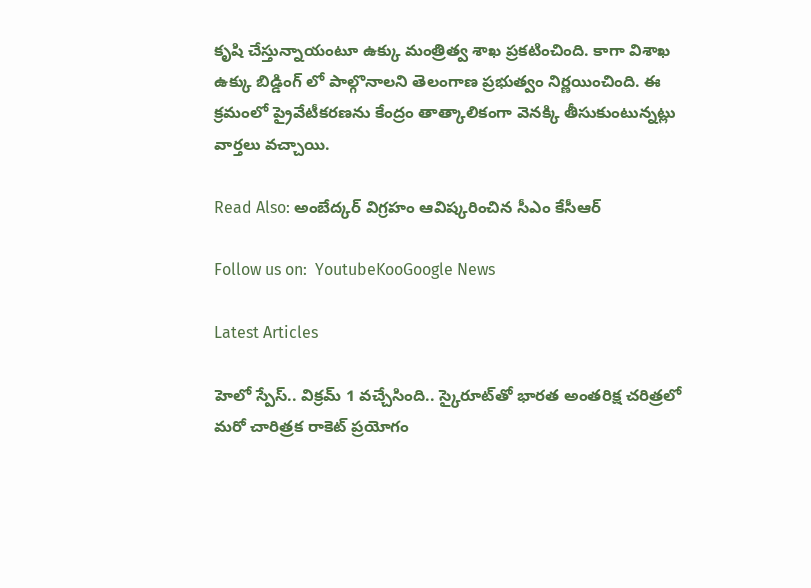కృషి చేస్తున్నాయంటూ ఉక్కు మంత్రిత్వ శాఖ ప్రకటించింది. కాగా విశాఖ ఉక్కు బిడ్డింగ్ లో పాల్గొనాలని తెలంగాణ ప్రభుత్వం నిర్ణయించింది. ఈ క్రమంలో ప్రైవేటీకరణను కేంద్రం తాత్కాలికంగా వెనక్కి తీసుకుంటున్నట్లు వార్తలు వచ్చాయి.

Read Also: అంబేద్కర్ విగ్రహం ఆవిష్కరించిన సీఎం కేసీఆర్

Follow us on:  YoutubeKooGoogle News

Latest Articles

హెలో స్పేస్‌.. విక్రమ్‌ 1 వచ్చేసింది.. స్కైరూట్‌తో భారత అంతరిక్ష చరిత్రలో మరో చారిత్రక రాకెట్‌ ప్రయోగం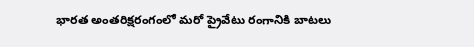భారత అంతరిక్షరంగంలో మరో ప్రైవేటు రంగానికి బాటలు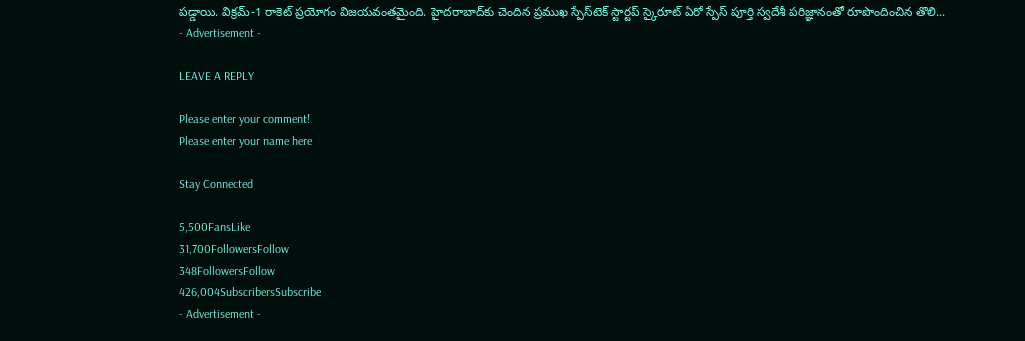పడ్డాయి. విక్రమ్‌-1 రాకెట్‌ ప్రయోగం విజయవంతమైంది. హైదరాబాద్‌కు చెందిన ప్రముఖ స్పేస్‌టెక్‌ స్టార్టప్‌ స్కైరూట్‌ ఏరో స్పేస్‌ పూర్తి స్వదేశీ పరిజ్ఞానంతో రూపొందించిన తొలి...
- Advertisement -

LEAVE A REPLY

Please enter your comment!
Please enter your name here

Stay Connected

5,500FansLike
31,700FollowersFollow
348FollowersFollow
426,004SubscribersSubscribe
- Advertisement -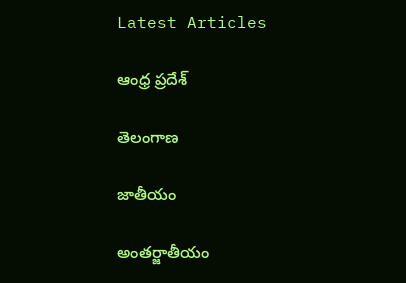Latest Articles

ఆంధ్ర ప్రదేశ్

తెలంగాణ

జాతీయం

అంతర్జాతీయం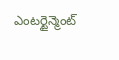ఎంటర్టైన్మెంట్